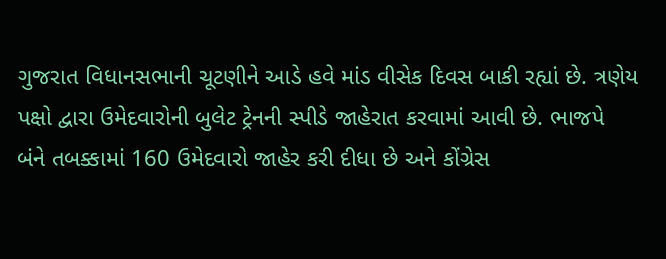ગુજરાત વિધાનસભાની ચૂટણીને આડે હવે માંડ વીસેક દિવસ બાકી રહ્યાં છે. ત્રણેય પક્ષો દ્વારા ઉમેદવારોની બુલેટ ટ્રેનની સ્પીડે જાહેરાત કરવામાં આવી છે. ભાજપે બંને તબક્કામાં 160 ઉમેદવારો જાહેર કરી દીધા છે અને કોંગ્રેસ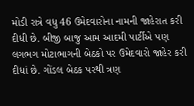મોડી રાત્રે વધુ 46 ઉમેદવારોના નામની જાહેરાત કરી દીધી છે. બીજી બાજુ આમ આદમી પાર્ટીએ પણ લગભગ મોટાભાગની બેઠકો પર ઉમેદવારો જાહેર કરી દીધાં છે. ગોંડલ બેઠક પરથી ત્રણ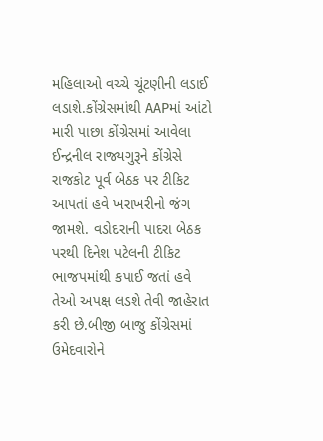મહિલાઓ વચ્ચે ચૂંટણીની લડાઈ લડાશે.કોંગ્રેસમાંથી AAPમાં આંટો મારી પાછા કોંગ્રેસમાં આવેલા ઈન્દ્રનીલ રાજ્યગુરૂને કોંગ્રેસે રાજકોટ પૂર્વ બેઠક પર ટીકિટ આપતાં હવે ખરાખરીનો જંગ જામશે. વડોદરાની પાદરા બેઠક પરથી દિનેશ પટેલની ટીકિટ ભાજપમાંથી કપાઈ જતાં હવે તેઓ અપક્ષ લડશે તેવી જાહેરાત કરી છે.બીજી બાજુ કોંગ્રેસમાં ઉમેદવારોને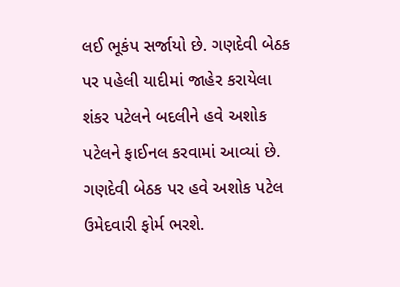લઈ ભૂકંપ સર્જાયો છે. ગણદેવી બેઠક પર પહેલી યાદીમાં જાહેર કરાયેલા શંકર પટેલને બદલીને હવે અશોક પટેલને ફાઈનલ કરવામાં આવ્યાં છે. ગણદેવી બેઠક પર હવે અશોક પટેલ ઉમેદવારી ફોર્મ ભરશે.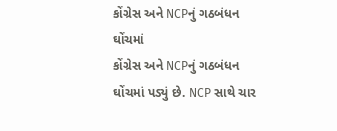કોંગ્રેસ અને NCPનું ગઠબંધન ઘોંચમાં
કોંગ્રેસ અને NCPનું ગઠબંધન ઘોંચમાં પડ્યું છે. NCP સાથે ચાર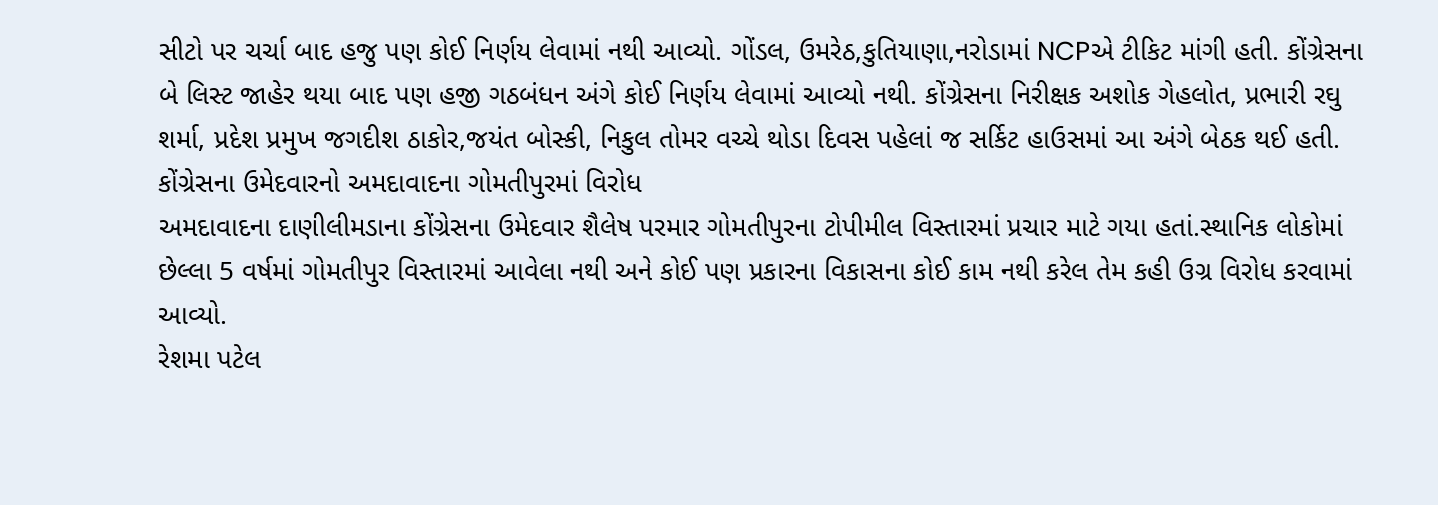સીટો પર ચર્ચા બાદ હજુ પણ કોઈ નિર્ણય લેવામાં નથી આવ્યો. ગોંડલ, ઉમરેઠ,કુતિયાણા,નરોડામાં NCPએ ટીકિટ માંગી હતી. કોંગ્રેસના બે લિસ્ટ જાહેર થયા બાદ પણ હજી ગઠબંધન અંગે કોઈ નિર્ણય લેવામાં આવ્યો નથી. કોંગ્રેસના નિરીક્ષક અશોક ગેહલોત, પ્રભારી રઘુ શર્મા, પ્રદેશ પ્રમુખ જગદીશ ઠાકોર,જયંત બોસ્કી, નિકુલ તોમર વચ્ચે થોડા દિવસ પહેલાં જ સર્કિટ હાઉસમાં આ અંગે બેઠક થઈ હતી.
કોંગ્રેસના ઉમેદવારનો અમદાવાદના ગોમતીપુરમાં વિરોધ
અમદાવાદના દાણીલીમડાના કોંગ્રેસના ઉમેદવાર શૈલેષ પરમાર ગોમતીપુરના ટોપીમીલ વિસ્તારમાં પ્રચાર માટે ગયા હતાં.સ્થાનિક લોકોમાં છેલ્લા 5 વર્ષમાં ગોમતીપુર વિસ્તારમાં આવેલા નથી અને કોઈ પણ પ્રકારના વિકાસના કોઈ કામ નથી કરેલ તેમ કહી ઉગ્ર વિરોધ કરવામાં આવ્યો.
રેશમા પટેલ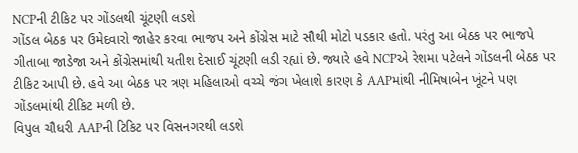NCPની ટીકિટ પર ગોંડલથી ચૂંટણી લડશે
ગોંડલ બેઠક પર ઉમેદવારો જાહેર કરવા ભાજપ અને કોંગ્રેસ માટે સૌથી મોટો પડકાર હતો. પરંતુ આ બેઠક પર ભાજપે ગીતાબા જાડેજા અને કોંગ્રેસમાંથી યતીશ દેસાઈ ચૂંટણી લડી રહ્યાં છે. જ્યારે હવે NCPએ રેશમા પટેલને ગોંડલની બેઠક પર ટીકિટ આપી છે. હવે આ બેઠક પર ત્રણ મહિલાઓ વચ્ચે જંગ ખેલાશે કારણ કે AAPમાંથી નીમિષાબેન ખૂંટને પણ ગોંડલમાંથી ટીકિટ મળી છે.
વિપુલ ચૌધરી AAPની ટિકિટ પર વિસનગરથી લડશે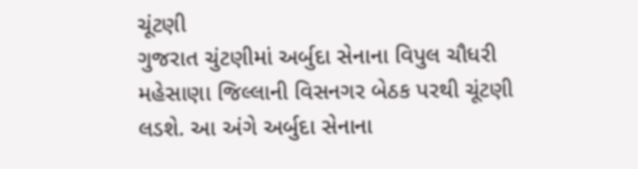ચૂંટણી
ગુજરાત ચુંટણીમાં અર્બુદા સેનાના વિપુલ ચૌધરી મહેસાણા જિલ્લાની વિસનગર બેઠક પરથી ચૂંટણી લડશે. આ અંગે અર્બુદા સેનાના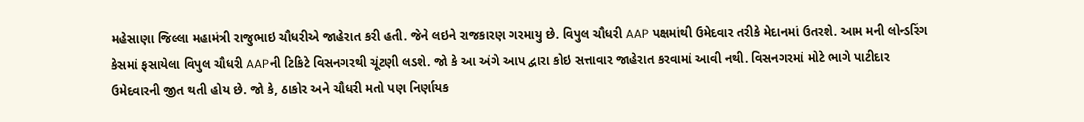મહેસાણા જિલ્લા મહામંત્રી રાજુભાઇ ચૌધરીએ જાહેરાત કરી હતી. જેને લઇને રાજકારણ ગરમાયુ છે. વિપુલ ચૌધરી AAP પક્ષમાંથી ઉમેદવાર તરીકે મેદાનમાં ઉતરશે. આમ મની લોન્ડરિંગ કેસમાં ફસાયેલા વિપુલ ચૌધરી AAPની ટિકિટે વિસનગરથી ચૂંટણી લડશે. જો કે આ અંગે આપ દ્વારા કોઇ સત્તાવાર જાહેરાત કરવામાં આવી નથી. વિસનગરમાં મોટે ભાગે પાટીદાર ઉમેદવારની જીત થતી હોય છે. જો કે, ઠાકોર અને ચૌધરી મતો પણ નિર્ણાયક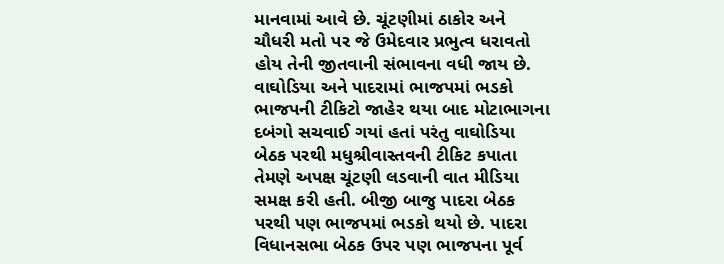માનવામાં આવે છે. ચૂંટણીમાં ઠાકોર અને ચૌધરી મતો પર જે ઉમેદવાર પ્રભુત્વ ધરાવતો હોય તેની જીતવાની સંભાવના વધી જાય છે.
વાઘોડિયા અને પાદરામાં ભાજપમાં ભડકો
ભાજપની ટીકિટો જાહેર થયા બાદ મોટાભાગના દબંગો સચવાઈ ગયાં હતાં પરંતુ વાઘોડિયા બેઠક પરથી મધુશ્રીવાસ્તવની ટીકિટ કપાતા તેમણે અપક્ષ ચૂંટણી લડવાની વાત મીડિયા સમક્ષ કરી હતી. બીજી બાજુ પાદરા બેઠક પરથી પણ ભાજપમાં ભડકો થયો છે. પાદરા વિધાનસભા બેઠક ઉપર પણ ભાજપના પૂર્વ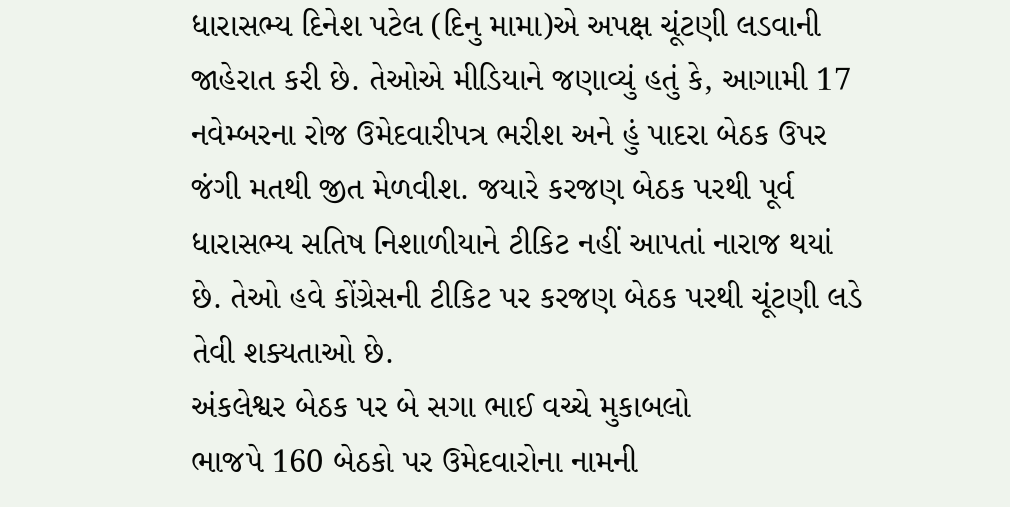ધારાસભ્ય દિનેશ પટેલ (દિનુ મામા)એ અપક્ષ ચૂંટણી લડવાની જાહેરાત કરી છે. તેઓએ મીડિયાને જણાવ્યું હતું કે, આગામી 17 નવેમ્બરના રોજ ઉમેદવારીપત્ર ભરીશ અને હું પાદરા બેઠક ઉપર જંગી મતથી જીત મેળવીશ. જયારે કરજણ બેઠક પરથી પૂર્વ ધારાસભ્ય સતિષ નિશાળીયાને ટીકિટ નહીં આપતાં નારાજ થયાં છે. તેઓ હવે કોંગ્રેસની ટીકિટ પર કરજણ બેઠક પરથી ચૂંટણી લડે તેવી શક્યતાઓ છે.
અંકલેશ્વર બેઠક પર બે સગા ભાઈ વચ્ચે મુકાબલો
ભાજપે 160 બેઠકો પર ઉમેદવારોના નામની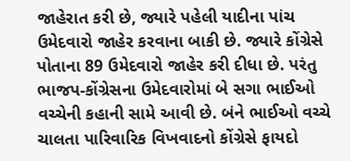જાહેરાત કરી છે, જ્યારે પહેલી યાદીના પાંચ ઉમેદવારો જાહેર કરવાના બાકી છે. જ્યારે કોંગ્રેસે પોતાના 89 ઉમેદવારો જાહેર કરી દીધા છે. પરંતુ ભાજપ-કોંગ્રેસના ઉમેદવારોમાં બે સગા ભાઈઓ વચ્ચેની કહાની સામે આવી છે. બંને ભાઈઓ વચ્ચે ચાલતા પારિવારિક વિખવાદનો કોંગ્રેસે ફાયદો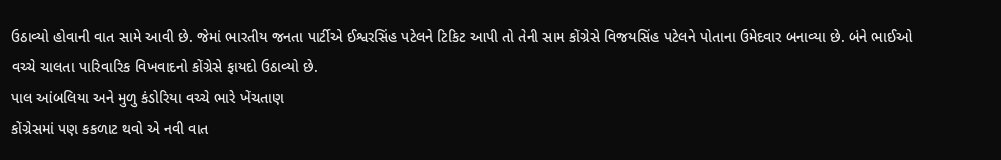ઉઠાવ્યો હોવાની વાત સામે આવી છે. જેમાં ભારતીય જનતા પાર્ટીએ ઈશ્વરસિંહ પટેલને ટિકિટ આપી તો તેની સામ કોંગ્રેસે વિજયસિંહ પટેલને પોતાના ઉમેદવાર બનાવ્યા છે. બંને ભાઈઓ વચ્ચે ચાલતા પારિવારિક વિખવાદનો કોંગ્રેસે ફાયદો ઉઠાવ્યો છે.
પાલ આંબલિયા અને મુળુ કંડોરિયા વચ્ચે ભારે ખેંચતાણ
કોંગ્રેસમાં પણ કકળાટ થવો એ નવી વાત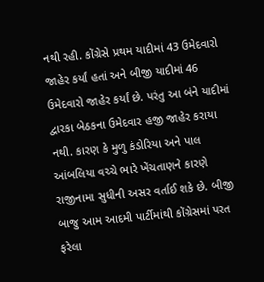નથી રહી. કોંગ્રેસે પ્રથમ યાદીમાં 43 ઉમેદવારો જાહેર કર્યાં હતાં અને બીજી યાદીમાં 46 ઉમેદવારો જાહેર કર્યાં છે. પરંતુ આ બંને યાદીમાં દ્વારકા બેઠકના ઉમેદવાર હજી જાહેર કરાયા નથી. કારણ કે મુળુ કંડોરિયા અને પાલ આંબલિયા વચ્ચે ભારે ખેંચતાણને કારણે રાજીનામા સુધીની અસર વર્તાઈ શકે છે. બીજી બાજુ આમ આદમી પાર્ટીમાંથી કોંગ્રેસમાં પરત ફરેલા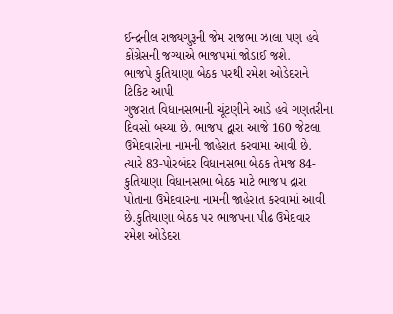ઈન્દ્રનીલ રાજ્યગુરૂની જેમ રાજભા ઝાલા પણ હવે કોંગ્રેસની જગ્યાએ ભાજપમાં જોડાઈ જશે.
ભાજપે કુતિયાણા બેઠક પરથી રમેશ ઓડેદરાને ટિકિટ આપી
ગુજરાત વિધાનસભાની ચૂંટણીને આડે હવે ગણતરીના દિવસો બચ્યા છે. ભાજપ દ્વારા આજે 160 જેટલા ઉમેદવારોના નામની જાહેરાત કરવામા આવી છે. ત્યારે 83-પોરબંદર વિધાનસભા બેઠક તેમજ 84-કુતિયાણા વિધાનસભા બેઠક માટે ભાજપ દ્રારા પોતાના ઉમેદવારના નામની જાહેરાત કરવામાં આવી છે.કુતિયાણા બેઠક પર ભાજપના પીઢ ઉમેદવાર રમેશ ઓડેદરા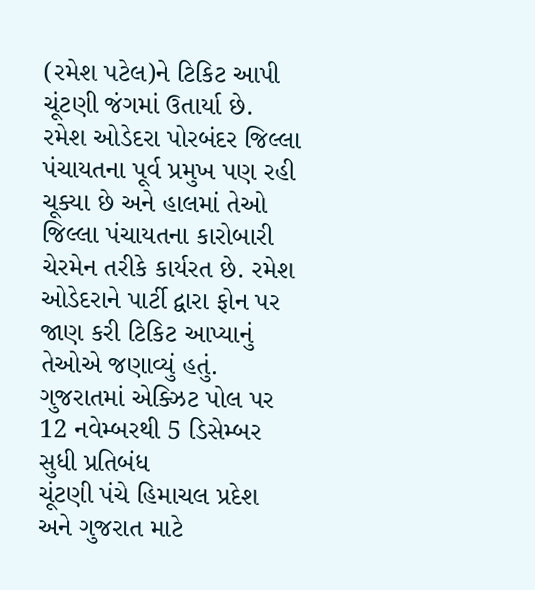(રમેશ પટેલ)ને ટિકિટ આપી ચૂંટણી જંગમાં ઉતાર્યા છે. રમેશ ઓડેદરા પોરબંદર જિલ્લા પંચાયતના પૂર્વ પ્રમુખ પણ રહી ચૂક્યા છે અને હાલમાં તેઓ જિલ્લા પંચાયતના કારોબારી ચેરમેન તરીકે કાર્યરત છે. રમેશ ઓડેદરાને પાર્ટી દ્વારા ફોન પર જાણ કરી ટિકિટ આપ્યાનું તેઓએ જણાવ્યું હતું.
ગુજરાતમાં એક્ઝિટ પોલ પર 12 નવેમ્બરથી 5 ડિસેમ્બર સુધી પ્રતિબંધ
ચૂંટણી પંચે હિમાચલ પ્રદેશ અને ગુજરાત માટે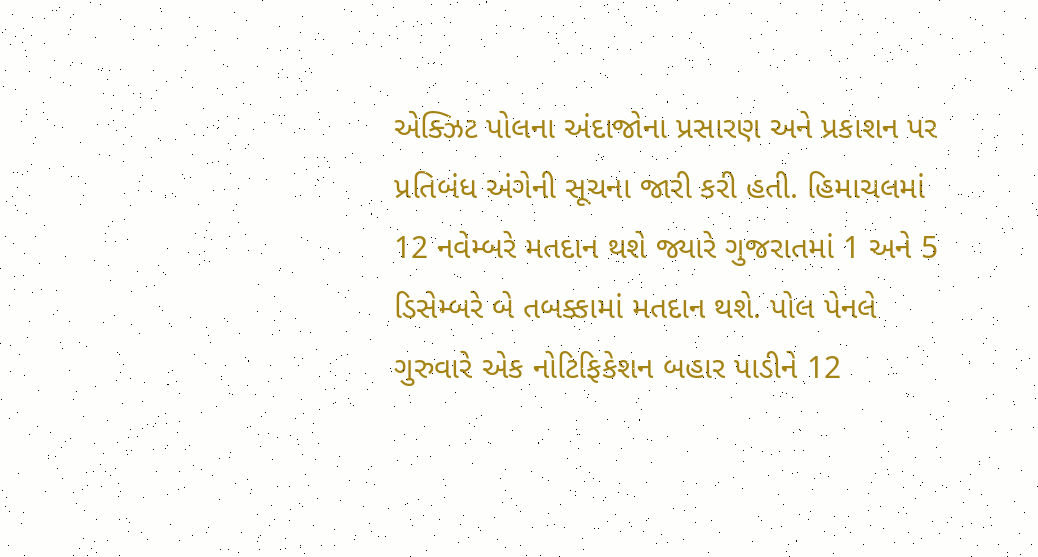એક્ઝિટ પોલના અંદાજોના પ્રસારણ અને પ્રકાશન પર પ્રતિબંધ અંગેની સૂચના જારી કરી હતી. હિમાચલમાં 12 નવેમ્બરે મતદાન થશે જ્યારે ગુજરાતમાં 1 અને 5 ડિસેમ્બરે બે તબક્કામાં મતદાન થશે. પોલ પેનલે ગુરુવારે એક નોટિફિકેશન બહાર પાડીને 12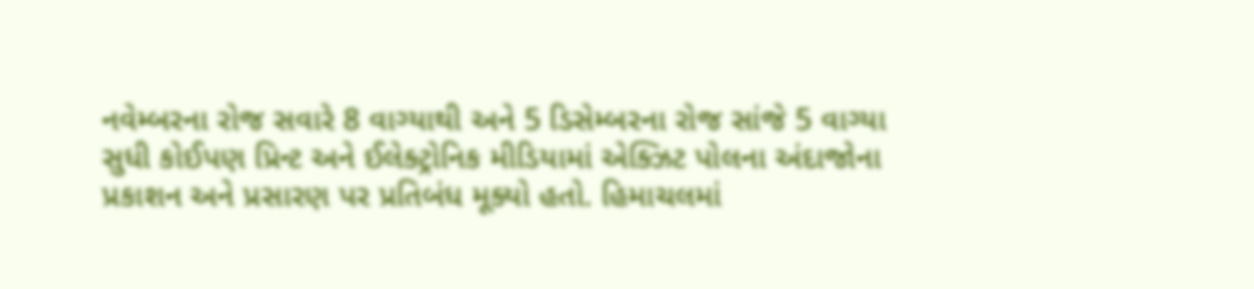નવેમ્બરના રોજ સવારે 8 વાગ્યાથી અને 5 ડિસેમ્બરના રોજ સાંજે 5 વાગ્યા સુધી કોઈપણ પ્રિન્ટ અને ઈલેક્ટ્રોનિક મીડિયામાં એક્ઝિટ પોલના અંદાજોના પ્રકાશન અને પ્રસારણ પર પ્રતિબંધ મૂક્યો હતો. હિમાચલમાં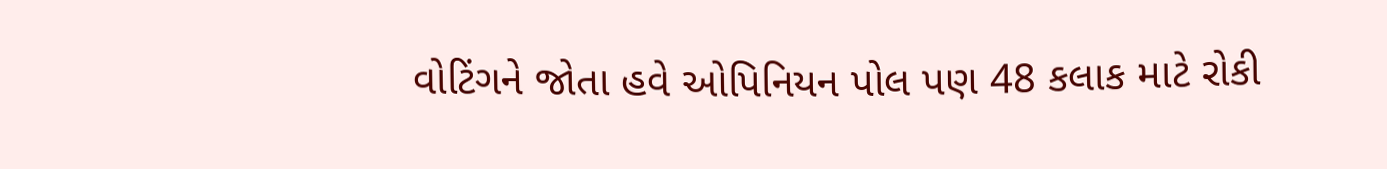વોટિંગને જોતા હવે ઓપિનિયન પોલ પણ 48 કલાક માટે રોકી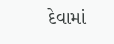દેવામાં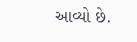આવ્યો છે.